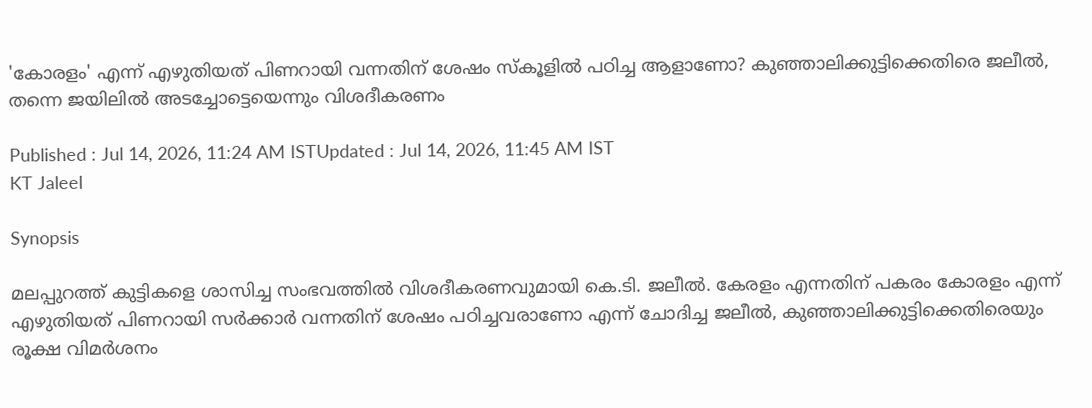'കോരളം' എന്ന് എഴുതിയത് പിണറായി വന്നതിന് ശേഷം സ്കൂളിൽ പഠിച്ച ആളാണോ? കുഞ്ഞാലിക്കുട്ടിക്കെതിരെ ജലീൽ, തന്നെ ജയിലില്‍ അടച്ചോട്ടെയെന്നും വിശദീകരണം

Published : Jul 14, 2026, 11:24 AM ISTUpdated : Jul 14, 2026, 11:45 AM IST
KT Jaleel

Synopsis

മലപ്പുറത്ത് കുട്ടികളെ ശാസിച്ച സംഭവത്തിൽ വിശദീകരണവുമായി കെ.ടി. ജലീൽ. കേരളം എന്നതിന് പകരം കോരളം എന്ന് എഴുതിയത് പിണറായി സർക്കാർ വന്നതിന് ശേഷം പഠിച്ചവരാണോ എന്ന് ചോദിച്ച ജലീൽ, കുഞ്ഞാലിക്കുട്ടിക്കെതിരെയും രൂക്ഷ വിമർശനം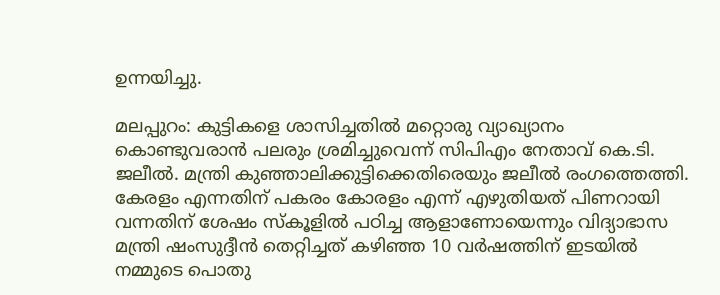ഉന്നയിച്ചു.

മലപ്പുറം: കുട്ടികളെ ശാസിച്ചതിൽ മറ്റൊരു വ്യാഖ്യാനം കൊണ്ടുവരാൻ പലരും ശ്രമിച്ചുവെന്ന് സിപിഎം നേതാവ് കെ.ടി. ജലീൽ. മന്ത്രി കുഞ്ഞാലിക്കുട്ടിക്കെതിരെയും ജലീൽ രംഗത്തെത്തി. കേരളം എന്നതിന് പകരം കോരളം എന്ന് എഴുതിയത് പിണറായി വന്നതിന് ശേഷം സ്കൂളിൽ പഠിച്ച ആളാണോയെന്നും വിദ്യാഭാസ മന്ത്രി ഷംസുദ്ദീൻ തെറ്റിച്ചത് കഴിഞ്ഞ 10 വർഷത്തിന് ഇടയിൽ നമ്മുടെ പൊതു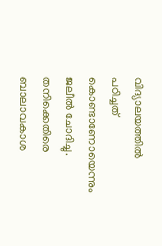വിദ്യാലയത്തിൽ പഠിച്ചത് കൊണ്ടാണോയെന്നും ജലീൽ ചോദിച്ചു. തനിക്കെതിരെ ബാലാവകാശ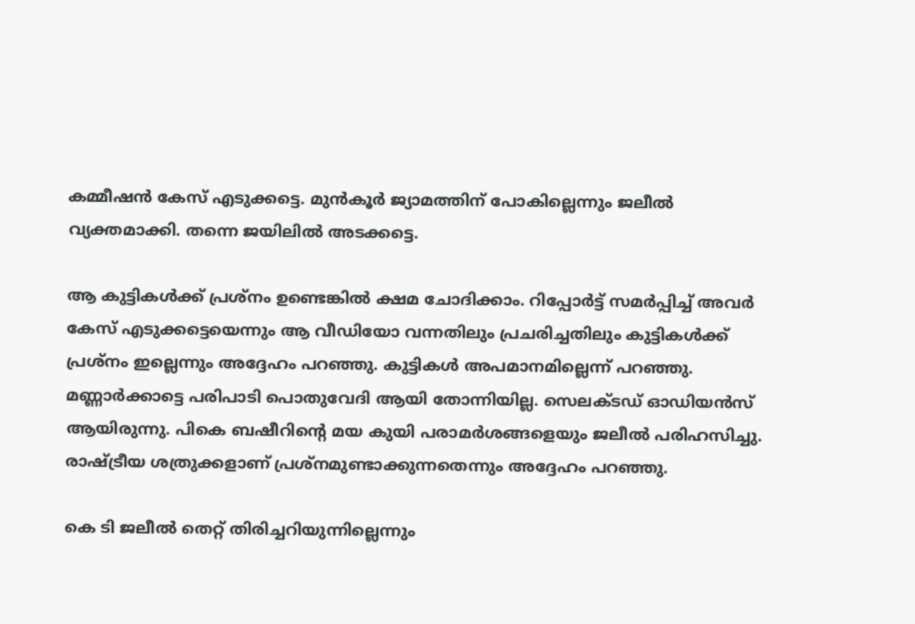കമ്മീഷൻ കേസ് എടുക്കട്ടെ. മുൻകൂർ ജ്യാമത്തിന് പോകില്ലെന്നും ജലീൽ വ്യക്തമാക്കി. തന്നെ ജയിലിൽ അടക്കട്ടെ.

ആ കുട്ടികൾക്ക് പ്രശ്നം ഉണ്ടെങ്കിൽ ക്ഷമ ചോദിക്കാം. റിപ്പോർട്ട് സമർപ്പിച്ച് അവർ കേസ് എടുക്കട്ടെയെന്നും ആ വീഡിയോ വന്നതിലും പ്രചരിച്ചതിലും കുട്ടികൾക്ക് പ്രശ്നം ഇല്ലെന്നും അദ്ദേഹം പറഞ്ഞു. കുട്ടികൾ അപമാനമില്ലെന്ന് പറഞ്ഞു. മണ്ണാർക്കാട്ടെ പരിപാടി പൊതുവേദി ആയി തോന്നിയില്ല. സെലക്ടഡ് ഓഡിയൻസ് ആയിരുന്നു. പികെ ബഷീറിൻ്റെ മയ കുയി പരാമർശങ്ങളെയും ജലീൽ പരിഹസിച്ചു. രാഷ്ട്രീയ ശത്രുക്കളാണ് പ്രശ്നമുണ്ടാക്കുന്നതെന്നും അദ്ദേഹം പറഞ്ഞു.

കെ ടി ജലീൽ തെറ്റ് തിരിച്ചറിയുന്നില്ലെന്നും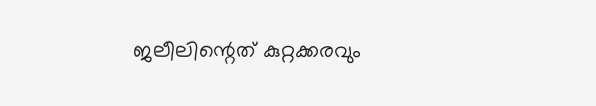ജലീലിന്റെത് കുറ്റക്കരവും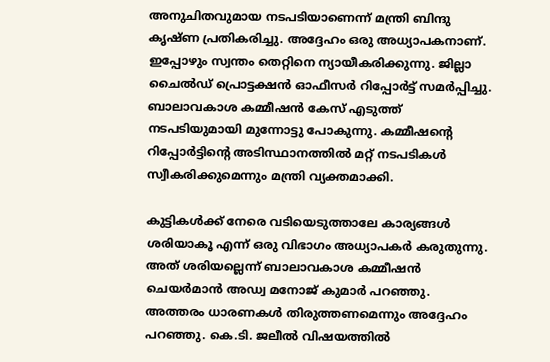അനുചിതവുമായ നടപടിയാണെന്ന് മന്ത്രി ബിന്ദു കൃഷ്ണ പ്രതികരിച്ചു. അദ്ദേഹം ഒരു അധ്യാപകനാണ്. ഇപ്പോഴും സ്വന്തം തെറ്റിനെ ന്യായീകരിക്കുന്നു. ജില്ലാ ചൈൽഡ് പ്രൊട്ടക്ഷൻ ഓഫീസർ റിപ്പോർട്ട് സമർപ്പിച്ചു. ബാലാവകാശ കമ്മീഷൻ കേസ് എടുത്ത് നടപടിയുമായി മുന്നോട്ടു പോകുന്നു. കമ്മീഷന്റെ റിപ്പോർട്ടിന്റെ അടിസ്ഥാനത്തിൽ മറ്റ് നടപടികൾ സ്വീകരിക്കുമെന്നും മന്ത്രി വ്യക്തമാക്കി.

കുട്ടികൾക്ക് നേരെ വടിയെടുത്താലേ കാര്യങ്ങൾ ശരിയാകൂ എന്ന് ഒരു വിഭാഗം അധ്യാപകർ കരുതുന്നു. അത് ശരിയല്ലെന്ന് ബാലാവകാശ കമ്മീഷൻ ചെയർമാൻ അഡ്വ മനോജ് കുമാർ പറഞ്ഞു. അത്തരം ധാരണകൾ തിരുത്തണമെന്നും അദ്ദേഹം പറഞ്ഞു. കെ.ടി. ജലീൽ വിഷയത്തിൽ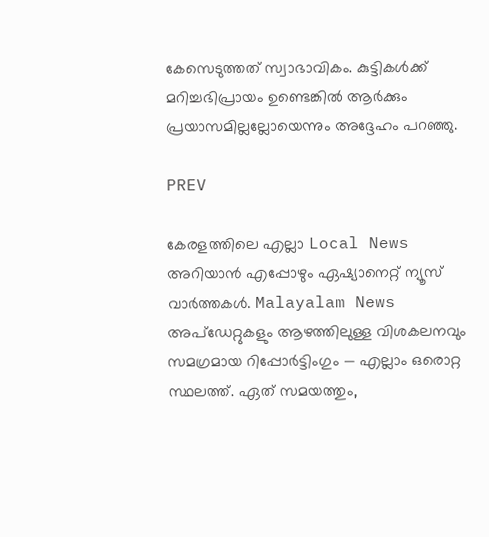കേസെടുത്തത് സ്വാഭാവികം. കുട്ടികൾക്ക് മറിച്ചഭിപ്രായം ഉണ്ടെങ്കിൽ ആർക്കും പ്രയാസമില്ലല്ലോയെന്നും അദ്ദേഹം പറഞ്ഞു.

PREV

കേരളത്തിലെ എല്ലാ Local News അറിയാൻ എപ്പോഴും ഏഷ്യാനെറ്റ് ന്യൂസ് വാർത്തകൾ. Malayalam News  അപ്‌ഡേറ്റുകളും ആഴത്തിലുള്ള വിശകലനവും സമഗ്രമായ റിപ്പോർട്ടിംഗും — എല്ലാം ഒരൊറ്റ സ്ഥലത്ത്. ഏത് സമയത്തും,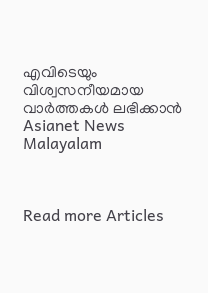എവിടെയും വിശ്വസനീയമായ വാർത്തകൾ ലഭിക്കാൻ Asianet News Malayalam



Read more Articles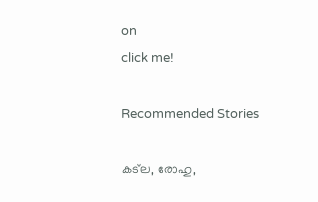on
click me!

Recommended Stories

കട്‌ല, രോഹു,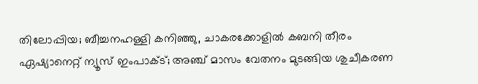തിലോപ്പിയ; ബീച്ചനഹള്ളി കനിഞ്ഞു, ചാകരക്കോളില്‍ കബനി തീരം
ഏഷ്യാനെറ്റ് ന്യൂസ് ഇംപാക്ട്; അഞ്ച് മാസം വേതനം മുടങ്ങിയ ശുചീകരണ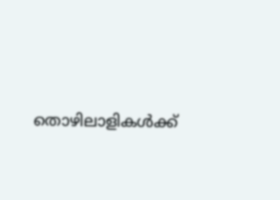തൊഴിലാളികൾക്ക്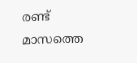രണ്ട് മാസത്തെ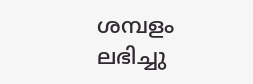ശമ്പളം ലഭിച്ചു